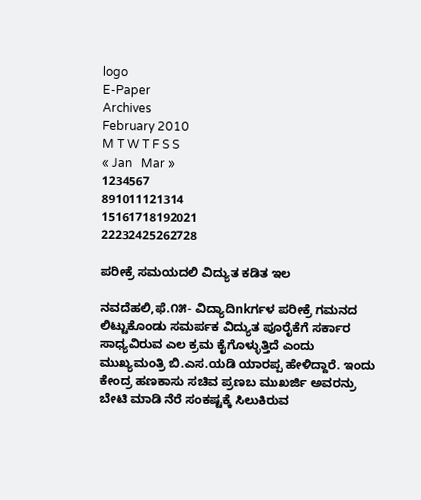logo
E-Paper
Archives
February 2010
M T W T F S S
« Jan   Mar »
1234567
891011121314
15161718192021
22232425262728

ಪರೀಕ್ರೆ ಸಮಯದಲಿ ವಿದ್ಯುತ ಕಡಿತ ಇಲ

ನವದೆಹಲಿ,ಫೆ.೧೫- ವಿದ್ಯಾದಿnkರ್ಗಳ ಪರೀಕ್ರೆ ಗಮನದ ಲಿಟ್ಟುಕೊಂಡು ಸಮರ್ಪಕ ವಿದ್ಯುತ ಪೂರೈಕೆಗೆ ಸರ್ಕಾರ ಸಾಧ್ಯವಿರುವ ಎಲ ಕ್ರಮ ಕೈಗೊಳ್ಳುತ್ತಿದೆ ಎಂದು ಮುಖ್ಯಮಂತ್ರಿ ಬಿ.ಎಸ.ಯಡಿ ಯಾರಪ್ಪ ಹೇಳಿದ್ದಾರೆ. ಇಂದು ಕೇಂದ್ರ ಹಣಕಾಸು ಸಚಿವ ಪ್ರಣಬ ಮುಖರ್ಜಿ ಅವರನ್ರು ಬೇಟಿ ಮಾಡಿ ನೆರೆ ಸಂಕಷ್ಟಕ್ಕೆ ಸಿಲುಕಿರುವ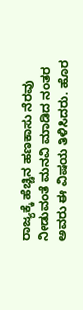ರಾಜ್ಯಕ್ಕೆ ಹೆಚ್ಚಿನ ಹಣಕಾಸು ನೆರವು ನೀಡುವಂತೆ ಮನವಿ ಮಾಡಿದ ನಂತರ ಅವರು ಈ ವಿಷಯ ತಿಳಿಸಿದರು. ಹೊರ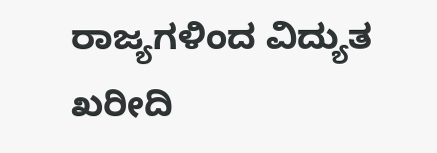ರಾಜ್ಯಗಳಿಂದ ವಿದ್ಯುತ ಖರೀದಿ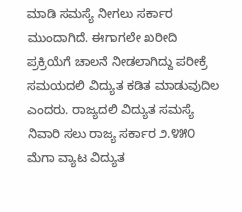ಮಾಡಿ ಸಮಸ್ಯೆ ನೀಗಲು ಸರ್ಕಾರ ಮುಂದಾಗಿದೆ. ಈಗಾಗಲೇ ಖರೀದಿ ಪ್ರಕ್ರಿಯೆಗೆ ಚಾಲನೆ ನೀಡಲಾಗಿದ್ದು ಪರೀಕ್ರೆ ಸಮಯದಲಿ ವಿದ್ಯುತ ಕಡಿತ ಮಾಡುವುದಿಲ ಎಂದರು. ರಾಜ್ಯದಲಿ ವಿದ್ಯುತ ಸಮಸ್ಯೆ ನಿವಾರಿ ಸಲು ರಾಜ್ಯ ಸರ್ಕಾರ ೨.೪೫೦ ಮೆಗಾ ವ್ಯಾಟ ವಿದ್ಯುತ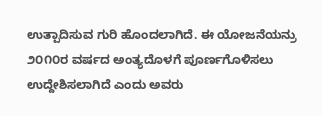ಉತ್ಪಾದಿಸುವ ಗುರಿ ಹೊಂದಲಾಗಿದೆ. ಈ ಯೋಜನೆಯನ್ರು ೨೦೧೦ರ ವರ್ಷದ ಅಂತ್ಯದೊಳಗೆ ಪೂರ್ಣಗೊಳಿಸಲು ಉದ್ದೇಶಿಸಲಾಗಿದೆ ಎಂದು ಅವರು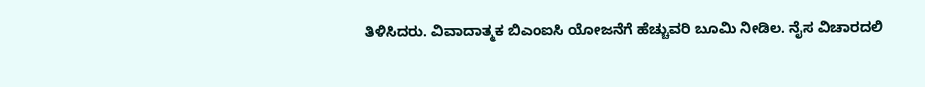ತಿಳಿಸಿದರು. ವಿವಾದಾತ್ಮಕ ಬಿಎಂಐಸಿ ಯೋಜನೆಗೆ ಹೆಚ್ಚುವರಿ ಬೂಮಿ ನೀಡಿಲ. ನೈಸ ವಿಚಾರದಲಿ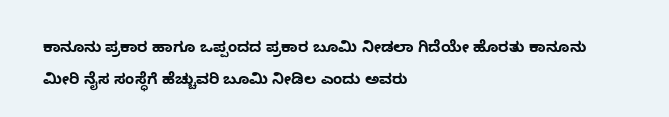ಕಾನೂನು ಪ್ರಕಾರ ಹಾಗೂ ಒಪ್ಪಂದದ ಪ್ರಕಾರ ಬೂಮಿ ನೀಡಲಾ ಗಿದೆಯೇ ಹೊರತು ಕಾನೂನು ಮೀರಿ ನೈಸ ಸಂಸ್ಧೆಗೆ ಹೆಚ್ಚುವರಿ ಬೂಮಿ ನೀಡಿಲ ಎಂದು ಅವರು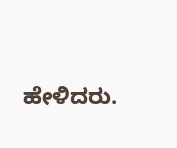ಹೇಳಿದರು.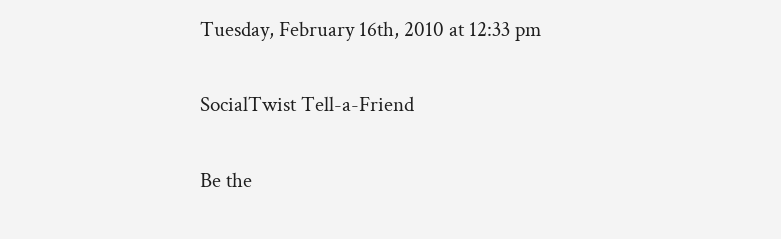Tuesday, February 16th, 2010 at 12:33 pm

SocialTwist Tell-a-Friend

Be the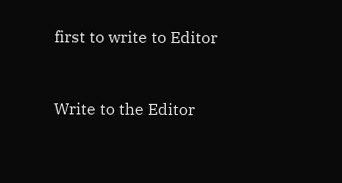first to write to Editor


Write to the Editor